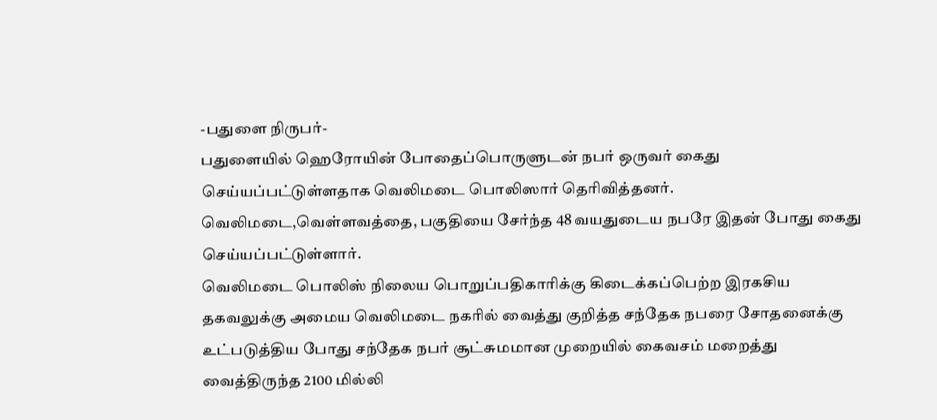-பதுளை நிருபர்-
பதுளையில் ஹெரோயின் போதைப்பொருளுடன் நபர் ஒருவர் கைது செய்யப்பட்டுள்ளதாக வெலிமடை பொலிஸார் தெரிவித்தனர்.
வெலிமடை,வெள்ளவத்தை, பகுதியை சேர்ந்த 48 வயதுடைய நபரே இதன் போது கைது செய்யப்பட்டுள்ளார்.
வெலிமடை பொலிஸ் நிலைய பொறுப்பதிகாரிக்கு கிடைக்கப்பெற்ற இரகசிய தகவலுக்கு அமைய வெலிமடை நகரில் வைத்து குறித்த சந்தேக நபரை சோதனைக்கு உட்படுத்திய போது சந்தேக நபர் சூட்சுமமான முறையில் கைவசம் மறைத்து வைத்திருந்த 2100 மில்லி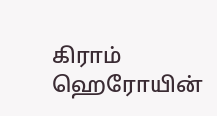கிராம் ஹெரோயின்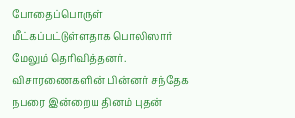போதைப்பொருள் மீட்கப்பட்டுள்ளதாக பொலிஸார் மேலும் தெரிவித்தனர்.
விசாரணைகளின் பின்னர் சந்தேக நபரை இன்றைய தினம் புதன்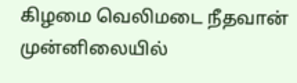கிழமை வெலிமடை நீதவான் முன்னிலையில்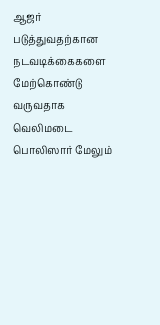ஆஜர் படுத்துவதற்கான நடவடிக்கைகளை மேற்கொண்டு வருவதாக வெலிமடை பொலிஸார் மேலும்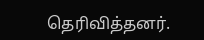தெரிவித்தனர்.